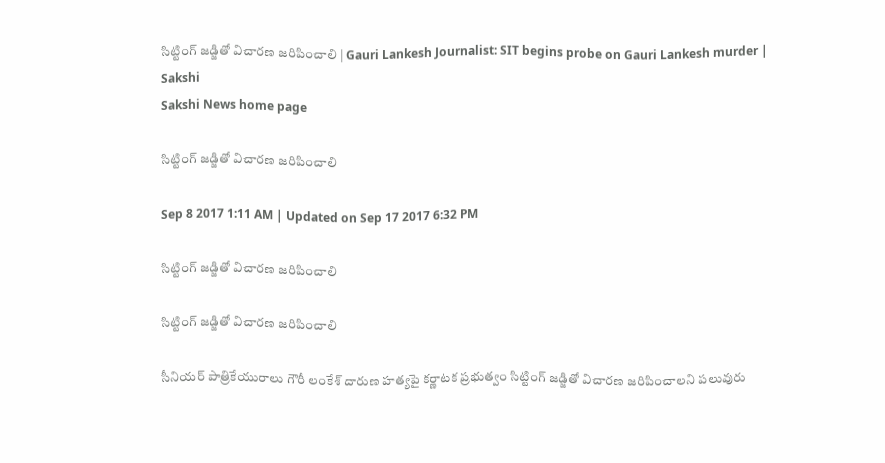సిట్టింగ్‌ జడ్జితో విచారణ జరిపించాలి | Gauri Lankesh Journalist: SIT begins probe on Gauri Lankesh murder | Sakshi
Sakshi News home page

సిట్టింగ్‌ జడ్జితో విచారణ జరిపించాలి

Sep 8 2017 1:11 AM | Updated on Sep 17 2017 6:32 PM

సిట్టింగ్‌ జడ్జితో విచారణ జరిపించాలి

సిట్టింగ్‌ జడ్జితో విచారణ జరిపించాలి

సీనియర్‌ పాత్రికేయురాలు గౌరీ లంకేశ్‌ దారుణ హత్యపై కర్ణాటక ప్రభుత్వం సిట్టింగ్‌ జడ్జితో విచారణ జరిపించాలని పలువురు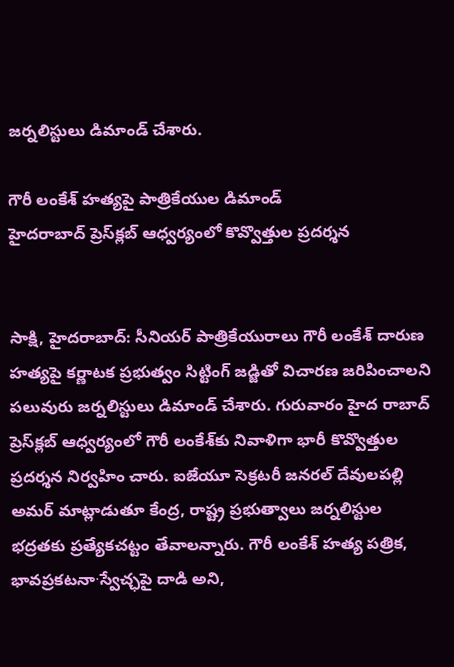జర్నలిస్టులు డిమాండ్‌ చేశారు.

గౌరీ లంకేశ్‌ హత్యపై పాత్రికేయుల డిమాండ్‌
హైదరాబాద్‌ ప్రెస్‌క్లబ్‌ ఆధ్వర్యంలో కొవ్వొత్తుల ప్రదర్శన


సాక్షి, హైదరాబాద్‌: సీనియర్‌ పాత్రికేయురాలు గౌరీ లంకేశ్‌ దారుణ హత్యపై కర్ణాటక ప్రభుత్వం సిట్టింగ్‌ జడ్జితో విచారణ జరిపించాలని పలువురు జర్నలిస్టులు డిమాండ్‌ చేశారు. గురువారం హైద రాబాద్‌ ప్రెస్‌క్లబ్‌ ఆధ్వర్యంలో గౌరీ లంకేశ్‌కు నివాళిగా భారీ కొవ్వొత్తుల ప్రదర్శన నిర్వహిం చారు. ఐజేయూ సెక్రటరీ జనరల్‌ దేవులపల్లి అమర్‌ మాట్లాడుతూ కేంద్ర, రాష్ట్ర ప్రభుత్వాలు జర్నలిస్టుల భద్రతకు ప్రత్యేకచట్టం తేవాలన్నారు. గౌరీ లంకేశ్‌ హత్య పత్రిక, భావప్రకటనా∙స్వేచ్ఛపై దాడి అని,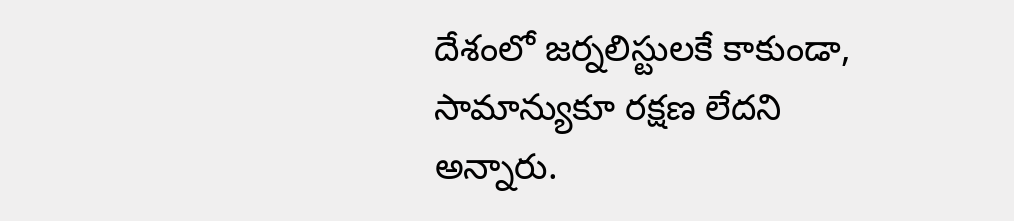దేశంలో జర్నలిస్టులకే కాకుండా, సామాన్యుకూ రక్షణ లేదని అన్నారు.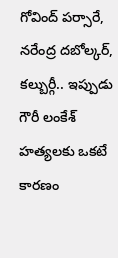గోవింద్‌ పర్సారే, నరేంద్ర దబోల్కర్, కల్బుర్గీ.. ఇప్పుడు గౌరీ లంకేశ్‌ హత్యలకు ఒకటే కారణం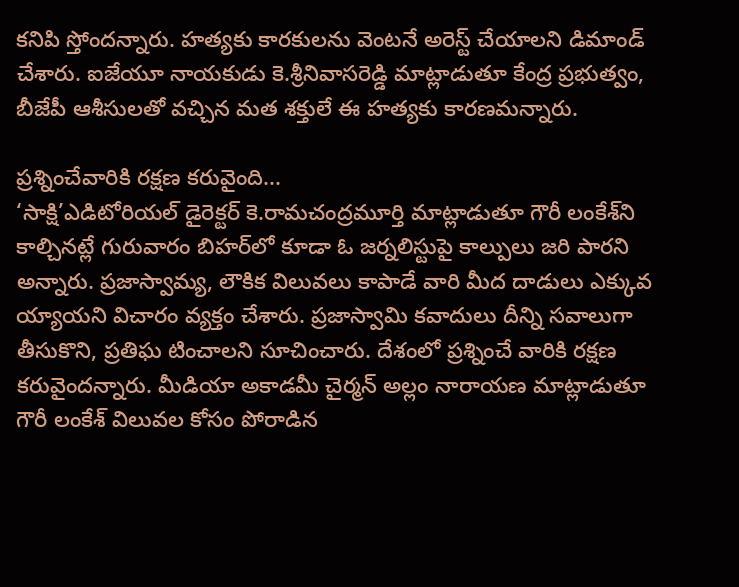కనిపి స్తోందన్నారు. హత్యకు కారకులను వెంటనే అరెస్ట్‌ చేయాలని డిమాండ్‌ చేశారు. ఐజేయూ నాయకుడు కె.శ్రీనివాసరెడ్డి మాట్లాడుతూ కేంద్ర ప్రభుత్వం, బీజేపీ ఆశీసులతో వచ్చిన మత శక్తులే ఈ హత్యకు కారణమన్నారు.

ప్రశ్నించేవారికి రక్షణ కరువైంది...
‘సాక్షి’ఎడిటోరియల్‌ డైరెక్టర్‌ కె.రామచంద్రమూర్తి మాట్లాడుతూ గౌరీ లంకేశ్‌ని కాల్చినట్లే గురువారం బిహర్‌లో కూడా ఓ జర్నలిస్టుపై కాల్పులు జరి పారని అన్నారు. ప్రజాస్వామ్య, లౌకిక విలువలు కాపాడే వారి మీద దాడులు ఎక్కువ య్యాయని విచారం వ్యక్తం చేశారు. ప్రజాస్వామి కవాదులు దీన్ని సవాలుగా తీసుకొని, ప్రతిఘ టించాలని సూచించారు. దేశంలో ప్రశ్నించే వారికి రక్షణ కరువైందన్నారు. మీడియా అకాడమీ చైర్మన్‌ అల్లం నారాయణ మాట్లాడుతూ గౌరీ లంకేశ్‌ విలువల కోసం పోరాడిన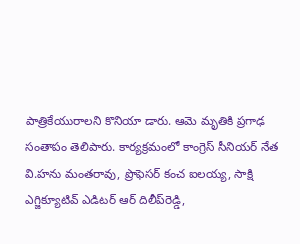పాత్రికేయురాలని కొనియా డారు. ఆమె మృతికి ప్రగాఢ సంతాపం తెలిపారు. కార్యక్రమంలో కాంగ్రెస్‌ సీనియర్‌ నేత వి.హను మంతరావు, ప్రొఫెసర్‌ కంచ ఐలయ్య, సాక్షి ఎగ్జిక్యూటివ్‌ ఎడిటర్‌ ఆర్‌ దిలీప్‌రెడ్డి,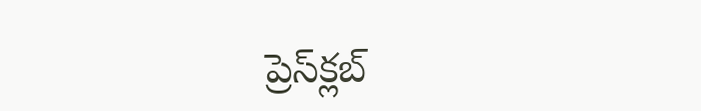ప్రెస్‌క్లబ్‌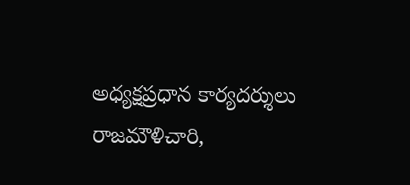అధ్యక్షప్రధాన కార్యదర్శులు రాజమౌళిచారి,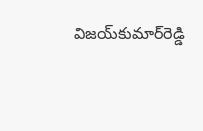విజయ్‌కుమార్‌రెడ్డి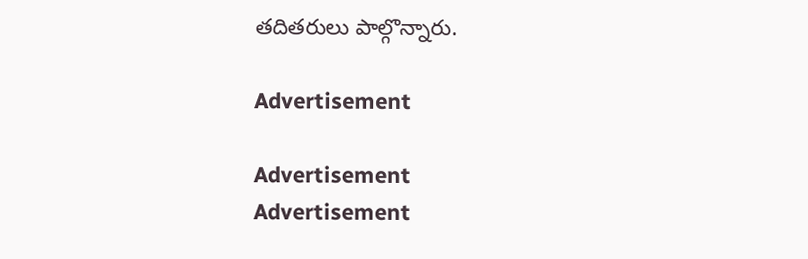తదితరులు పాల్గొన్నారు.

Advertisement

Advertisement
Advertisement